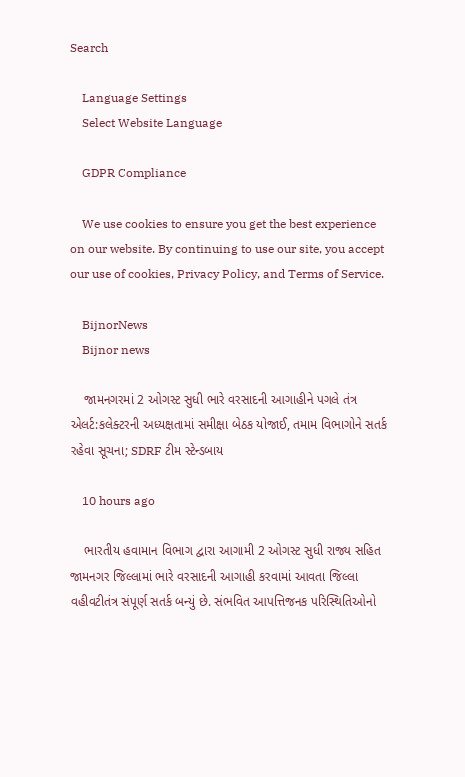Search

    Language Settings
    Select Website Language

    GDPR Compliance

    We use cookies to ensure you get the best experience on our website. By continuing to use our site, you accept our use of cookies, Privacy Policy, and Terms of Service.

    BijnorNews
    Bijnor news

    જામનગરમાં 2 ઓગસ્ટ સુધી ભારે વરસાદની આગાહીને પગલે તંત્ર એલર્ટ:કલેક્ટરની અધ્યક્ષતામાં સમીક્ષા બેઠક યોજાઈ, તમામ વિભાગોને સતર્ક રહેવા સૂચના; SDRF ટીમ સ્ટેન્ડબાય

    10 hours ago

    ભારતીય હવામાન વિભાગ દ્વારા આગામી 2 ઓગસ્ટ સુધી રાજ્ય સહિત જામનગર જિલ્લામાં ભારે વરસાદની આગાહી કરવામાં આવતા જિલ્લા વહીવટીતંત્ર સંપૂર્ણ સતર્ક બન્યું છે. સંભવિત આપત્તિજનક પરિસ્થિતિઓનો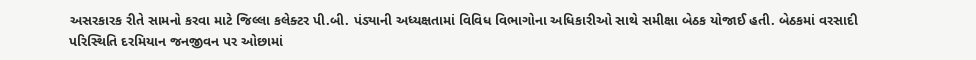અસરકારક રીતે સામનો કરવા માટે જિલ્લા કલેક્ટર પી.બી. પંડ્યાની અધ્યક્ષતામાં વિવિધ વિભાગોના અધિકારીઓ સાથે સમીક્ષા બેઠક યોજાઈ હતી. બેઠકમાં વરસાદી પરિસ્થિતિ દરમિયાન જનજીવન પર ઓછામાં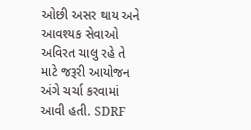ઓછી અસર થાય અને આવશ્યક સેવાઓ અવિરત ચાલુ રહે તે માટે જરૂરી આયોજન અંગે ચર્ચા કરવામાં આવી હતી. SDRF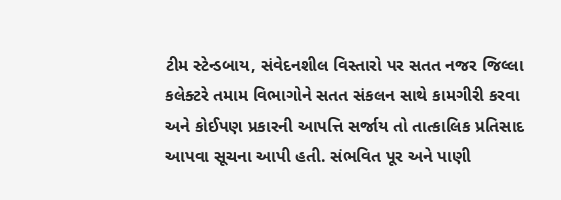ટીમ સ્ટેન્ડબાય, સંવેદનશીલ વિસ્તારો પર સતત નજર જિલ્લા કલેક્ટરે તમામ વિભાગોને સતત સંકલન સાથે કામગીરી કરવા અને કોઈપણ પ્રકારની આપત્તિ સર્જાય તો તાત્કાલિક પ્રતિસાદ આપવા સૂચના આપી હતી. સંભવિત પૂર અને પાણી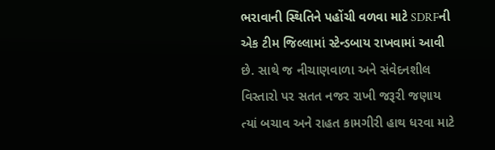ભરાવાની સ્થિતિને પહોંચી વળવા માટે SDRFની એક ટીમ જિલ્લામાં સ્ટેન્ડબાય રાખવામાં આવી છે. સાથે જ નીચાણવાળા અને સંવેદનશીલ વિસ્તારો પર સતત નજર રાખી જરૂરી જણાય ત્યાં બચાવ અને રાહત કામગીરી હાથ ધરવા માટે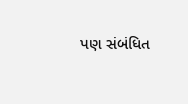પણ સંબંધિત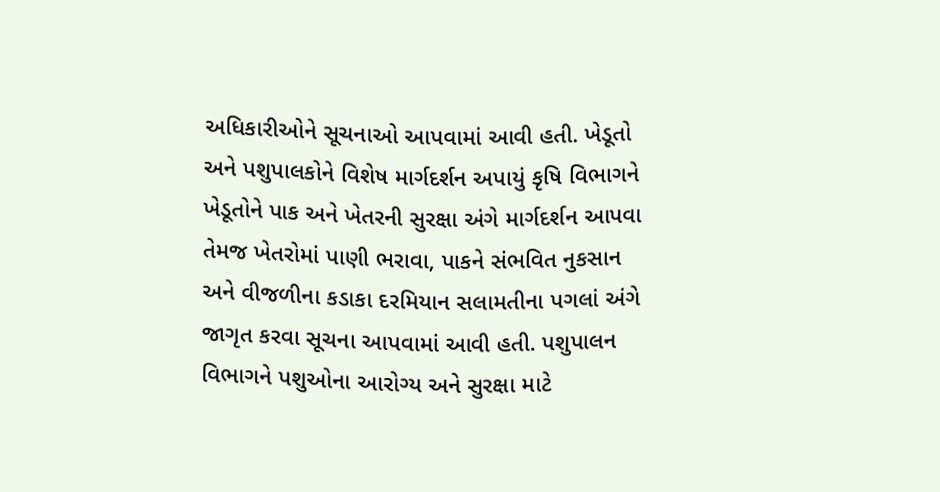અધિકારીઓને સૂચનાઓ આપવામાં આવી હતી. ખેડૂતો અને પશુપાલકોને વિશેષ માર્ગદર્શન અપાયું કૃષિ વિભાગને ખેડૂતોને પાક અને ખેતરની સુરક્ષા અંગે માર્ગદર્શન આપવા તેમજ ખેતરોમાં પાણી ભરાવા, પાકને સંભવિત નુકસાન અને વીજળીના કડાકા દરમિયાન સલામતીના પગલાં અંગે જાગૃત કરવા સૂચના આપવામાં આવી હતી. પશુપાલન વિભાગને પશુઓના આરોગ્ય અને સુરક્ષા માટે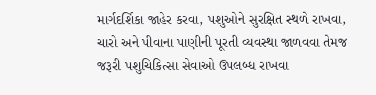માર્ગદર્શિકા જાહેર કરવા, પશુઓને સુરક્ષિત સ્થળે રાખવા, ચારો અને પીવાના પાણીની પૂરતી વ્યવસ્થા જાળવવા તેમજ જરૂરી પશુચિકિત્સા સેવાઓ ઉપલબ્ધ રાખવા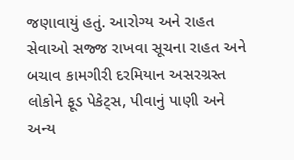જણાવાયું હતું. આરોગ્ય અને રાહત સેવાઓ સજ્જ રાખવા સૂચના રાહત અને બચાવ કામગીરી દરમિયાન અસરગ્રસ્ત લોકોને ફૂડ પેકેટ્સ, પીવાનું પાણી અને અન્ય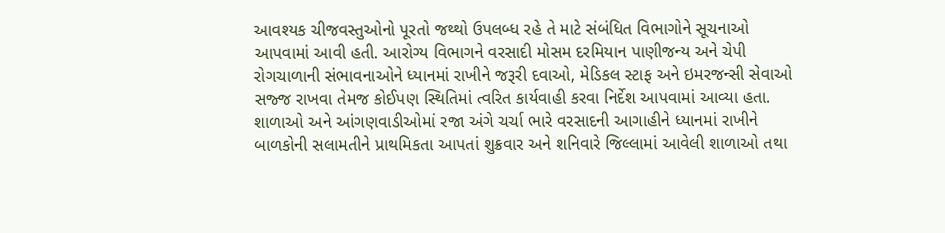આવશ્યક ચીજવસ્તુઓનો પૂરતો જથ્થો ઉપલબ્ધ રહે તે માટે સંબંધિત વિભાગોને સૂચનાઓ આપવામાં આવી હતી. આરોગ્ય વિભાગને વરસાદી મોસમ દરમિયાન પાણીજન્ય અને ચેપી રોગચાળાની સંભાવનાઓને ધ્યાનમાં રાખીને જરૂરી દવાઓ, મેડિકલ સ્ટાફ અને ઇમરજન્સી સેવાઓ સજ્જ રાખવા તેમજ કોઈપણ સ્થિતિમાં ત્વરિત કાર્યવાહી કરવા નિર્દેશ આપવામાં આવ્યા હતા. શાળાઓ અને આંગણવાડીઓમાં રજા અંગે ચર્ચા ભારે વરસાદની આગાહીને ધ્યાનમાં રાખીને બાળકોની સલામતીને પ્રાથમિકતા આપતાં શુક્રવાર અને શનિવારે જિલ્લામાં આવેલી શાળાઓ તથા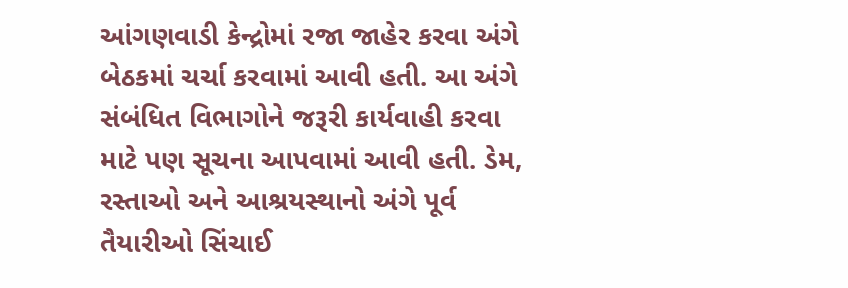આંગણવાડી કેન્દ્રોમાં રજા જાહેર કરવા અંગે બેઠકમાં ચર્ચા કરવામાં આવી હતી. આ અંગે સંબંધિત વિભાગોને જરૂરી કાર્યવાહી કરવા માટે પણ સૂચના આપવામાં આવી હતી. ડેમ, રસ્તાઓ અને આશ્રયસ્થાનો અંગે પૂર્વ તૈયારીઓ સિંચાઈ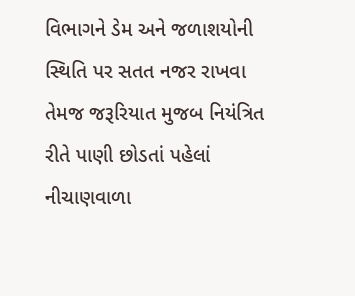વિભાગને ડેમ અને જળાશયોની સ્થિતિ પર સતત નજર રાખવા તેમજ જરૂરિયાત મુજબ નિયંત્રિત રીતે પાણી છોડતાં પહેલાં નીચાણવાળા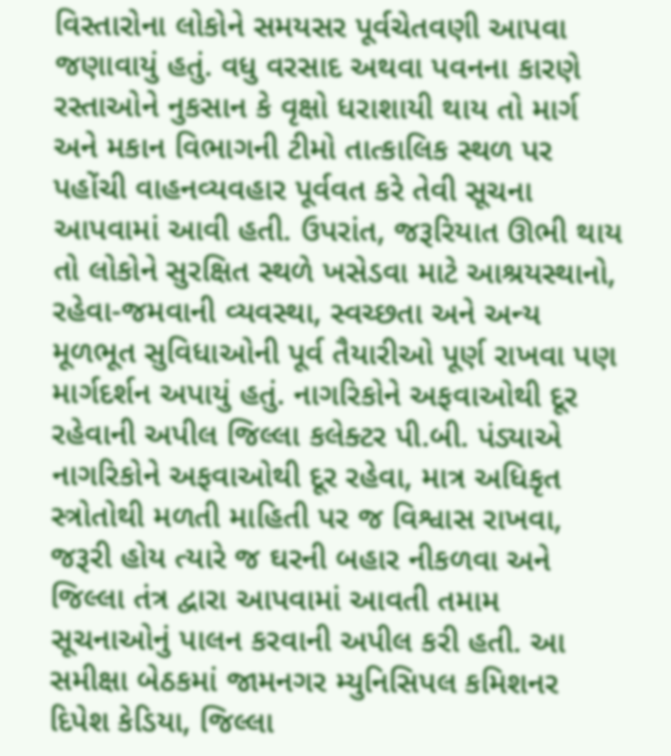વિસ્તારોના લોકોને સમયસર પૂર્વચેતવણી આપવા જણાવાયું હતું. વધુ વરસાદ અથવા પવનના કારણે રસ્તાઓને નુકસાન કે વૃક્ષો ધરાશાયી થાય તો માર્ગ અને મકાન વિભાગની ટીમો તાત્કાલિક સ્થળ પર પહોંચી વાહનવ્યવહાર પૂર્વવત કરે તેવી સૂચના આપવામાં આવી હતી. ઉપરાંત, જરૂરિયાત ઊભી થાય તો લોકોને સુરક્ષિત સ્થળે ખસેડવા માટે આશ્રયસ્થાનો, રહેવા-જમવાની વ્યવસ્થા, સ્વચ્છતા અને અન્ય મૂળભૂત સુવિધાઓની પૂર્વ તૈયારીઓ પૂર્ણ રાખવા પણ માર્ગદર્શન અપાયું હતું. નાગરિકોને અફવાઓથી દૂર રહેવાની અપીલ જિલ્લા કલેક્ટર પી.બી. પંડ્યાએ નાગરિકોને અફવાઓથી દૂર રહેવા, માત્ર અધિકૃત સ્ત્રોતોથી મળતી માહિતી પર જ વિશ્વાસ રાખવા, જરૂરી હોય ત્યારે જ ઘરની બહાર નીકળવા અને જિલ્લા તંત્ર દ્વારા આપવામાં આવતી તમામ સૂચનાઓનું પાલન કરવાની અપીલ કરી હતી. આ સમીક્ષા બેઠકમાં જામનગર મ્યુનિસિપલ કમિશનર દિપેશ કેડિયા, જિલ્લા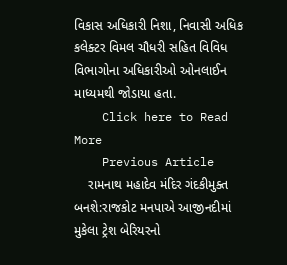વિકાસ અધિકારી નિશા, નિવાસી અધિક કલેક્ટર વિમલ ચૌધરી સહિત વિવિધ વિભાગોના અધિકારીઓ ઓનલાઈન માધ્યમથી જોડાયા હતા.
    Click here to Read More
    Previous Article
    રામનાથ મહાદેવ મંદિર ગંદકીમુક્ત બનશે:રાજકોટ મનપાએ આજીનદીમાં મુકેલા ટ્રેશ બેરિયરનો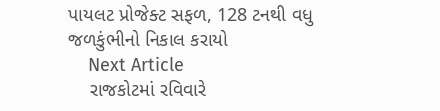પાયલટ પ્રોજેક્ટ સફળ, 128 ટનથી વધુ જળકુંભીનો નિકાલ કરાયો
    Next Article
    રાજકોટમાં રવિવારે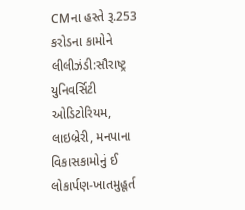CMના હસ્તે રૂ.253 કરોડના કામોને લીલીઝંડી:સૌરાષ્ટ્ર યુનિવર્સિટી ઓડિટોરિયમ, લાઇબ્રેરી, મનપાના વિકાસકામોનું ઈ લોકાર્પણ-ખાતમુહૂર્ત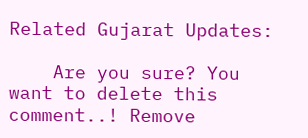Related Gujarat Updates:

    Are you sure? You want to delete this comment..! Remove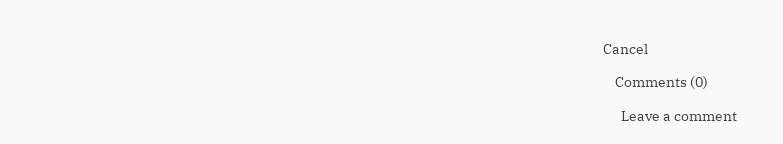Cancel

    Comments (0)

      Leave a comment